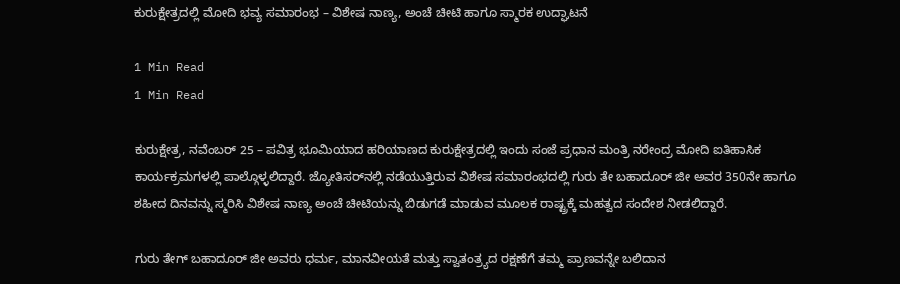ಕುರುಕ್ಷೇತ್ರದಲ್ಲಿ ಮೋದಿ ಭವ್ಯ ಸಮಾರಂಭ – ವಿಶೇಷ ನಾಣ್ಯ, ಅಂಚೆ ಚೀಟಿ ಹಾಗೂ ಸ್ಮಾರಕ ಉದ್ಘಾಟನೆ

1 Min Read
1 Min Read

ಕುರುಕ್ಷೇತ್ರ, ನವೆಂಬರ್ 25 – ಪವಿತ್ರ ಭೂಮಿಯಾದ ಹರಿಯಾಣದ ಕುರುಕ್ಷೇತ್ರದಲ್ಲಿ ಇಂದು ಸಂಜೆ ಪ್ರಧಾನ ಮಂತ್ರಿ ನರೇಂದ್ರ ಮೋದಿ ಐತಿಹಾಸಿಕ ಕಾರ್ಯಕ್ರಮಗಳಲ್ಲಿ ಪಾಲ್ಗೊಳ್ಳಲಿದ್ದಾರೆ. ಜ್ಯೋತಿಸರ್‌ನಲ್ಲಿ ನಡೆಯುತ್ತಿರುವ ವಿಶೇಷ ಸಮಾರಂಭದಲ್ಲಿ ಗುರು ತೇ ಬಹಾದೂರ್ ಜೀ ಅವರ 350ನೇ ಹಾಗೂ ಶಹೀದ ದಿನವನ್ನು ಸ್ಮರಿಸಿ ವಿಶೇಷ ನಾಣ್ಯ ಅಂಚೆ ಚೀಟಿಯನ್ನು ಬಿಡುಗಡೆ ಮಾಡುವ ಮೂಲಕ ರಾಷ್ಟ್ರಕ್ಕೆ ಮಹತ್ವದ ಸಂದೇಶ ನೀಡಲಿದ್ದಾರೆ.

ಗುರು ತೇಗ್ ಬಹಾದೂರ್ ಜೀ ಅವರು ಧರ್ಮ, ಮಾನವೀಯತೆ ಮತ್ತು ಸ್ವಾತಂತ್ರ್ಯದ ರಕ್ಷಣೆಗೆ ತಮ್ಮ ಪ್ರಾಣವನ್ನೇ ಬಲಿದಾನ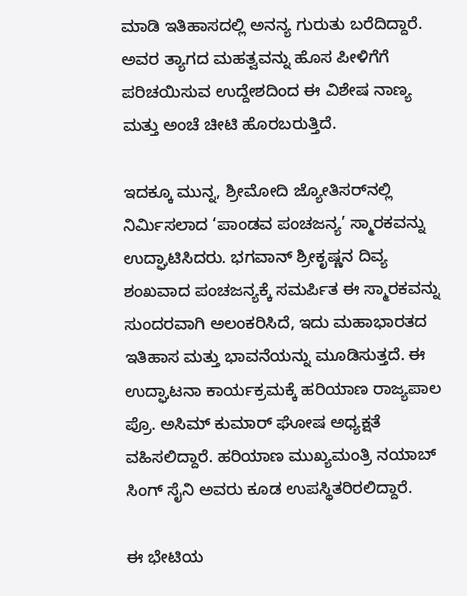ಮಾಡಿ ಇತಿಹಾಸದಲ್ಲಿ ಅನನ್ಯ ಗುರುತು ಬರೆದಿದ್ದಾರೆ. ಅವರ ತ್ಯಾಗದ ಮಹತ್ವವನ್ನು ಹೊಸ ಪೀಳಿಗೆಗೆ ಪರಿಚಯಿಸುವ ಉದ್ದೇಶದಿಂದ ಈ ವಿಶೇಷ ನಾಣ್ಯ ಮತ್ತು ಅಂಚೆ ಚೀಟಿ ಹೊರಬರುತ್ತಿದೆ.

ಇದಕ್ಕೂ ಮುನ್ನ, ಶ್ರೀಮೋದಿ ಜ್ಯೋತಿಸರ್‌ನಲ್ಲಿ ನಿರ್ಮಿಸಲಾದ ‘ಪಾಂಡವ ಪಂಚಜನ್ಯ’ ಸ್ಮಾರಕವನ್ನು ಉದ್ಘಾಟಿಸಿದರು. ಭಗವಾನ್ ಶ್ರೀಕೃಷ್ಣನ ದಿವ್ಯ ಶಂಖವಾದ ಪಂಚಜನ್ಯಕ್ಕೆ ಸಮರ್ಪಿತ ಈ ಸ್ಮಾರಕವನ್ನು ಸುಂದರವಾಗಿ ಅಲಂಕರಿಸಿದೆ, ಇದು ಮಹಾಭಾರತದ ಇತಿಹಾಸ ಮತ್ತು ಭಾವನೆಯನ್ನು ಮೂಡಿಸುತ್ತದೆ. ಈ ಉದ್ಘಾಟನಾ ಕಾರ್ಯಕ್ರಮಕ್ಕೆ ಹರಿಯಾಣ ರಾಜ್ಯಪಾಲ ಪ್ರೊ. ಅಸಿಮ್ ಕುಮಾರ್ ಘೋಷ ಅಧ್ಯಕ್ಷತೆ ವಹಿಸಲಿದ್ದಾರೆ. ಹರಿಯಾಣ ಮುಖ್ಯಮಂತ್ರಿ ನಯಾಬ್ ಸಿಂಗ್ ಸೈನಿ ಅವರು ಕೂಡ ಉಪಸ್ಥಿತರಿರಲಿದ್ದಾರೆ.

ಈ ಭೇಟಿಯ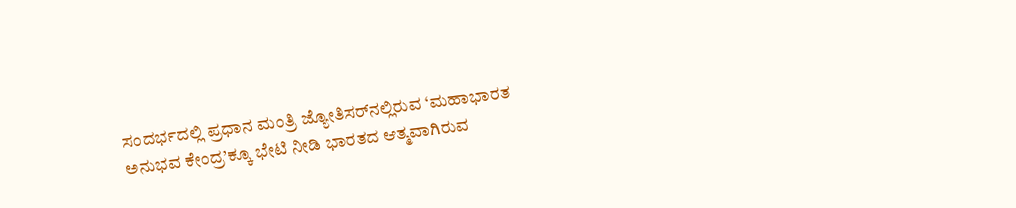ಸಂದರ್ಭದಲ್ಲಿ ಪ್ರಧಾನ ಮಂತ್ರಿ ಜ್ಯೋತಿಸರ್‌ನಲ್ಲಿರುವ ‘ಮಹಾಭಾರತ ಅನುಭವ ಕೇಂದ್ರ’ಕ್ಕೂ ಭೇಟಿ ನೀಡಿ ಭಾರತದ ಆತ್ಮವಾಗಿರುವ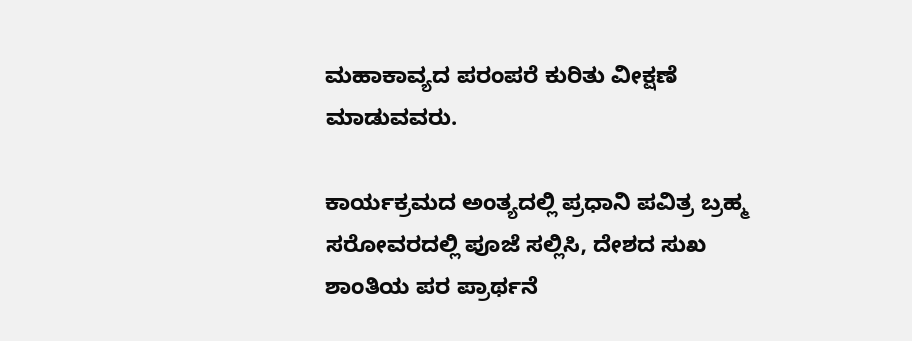ಮಹಾಕಾವ್ಯದ ಪರಂಪರೆ ಕುರಿತು ವೀಕ್ಷಣೆ ಮಾಡುವವರು.

ಕಾರ್ಯಕ್ರಮದ ಅಂತ್ಯದಲ್ಲಿ ಪ್ರಧಾನಿ ಪವಿತ್ರ ಬ್ರಹ್ಮ ಸರೋವರದಲ್ಲಿ ಪೂಜೆ ಸಲ್ಲಿಸಿ, ದೇಶದ ಸುಖ ಶಾಂತಿಯ ಪರ ಪ್ರಾರ್ಥನೆ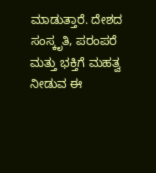ಮಾಡುತ್ತಾರೆ. ದೇಶದ ಸಂಸ್ಕೃತಿ, ಪರಂಪರೆ ಮತ್ತು ಭಕ್ತಿಗೆ ಮಹತ್ವ ನೀಡುವ ಈ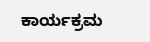ಕಾರ್ಯಕ್ರಮ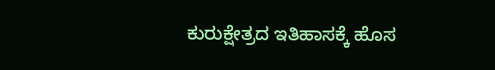ಕುರುಕ್ಷೇತ್ರದ ಇತಿಹಾಸಕ್ಕೆ ಹೊಸ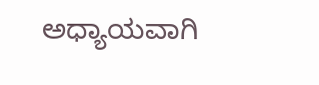ಅಧ್ಯಾಯವಾಗಿ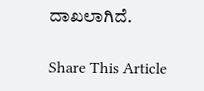ದಾಖಲಾಗಿದೆ.

Share This Article